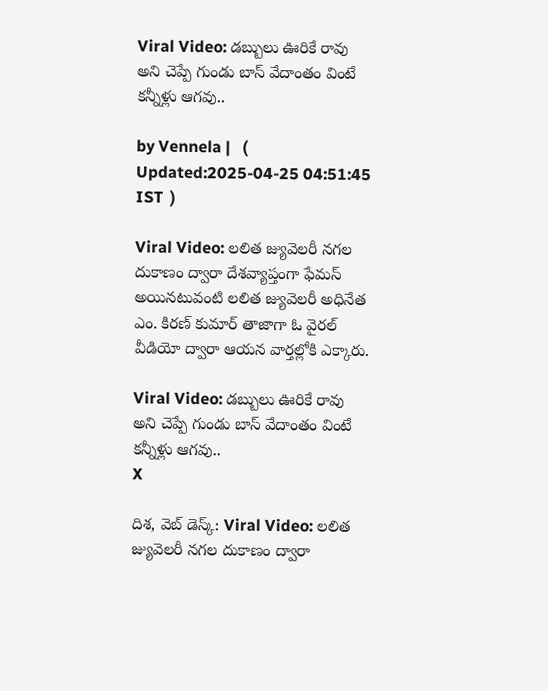Viral Video: డబ్బులు ఊరికే రావు అని చెప్పే గుండు బాస్ వేదాంతం వింటే కన్నీళ్లు ఆగవు..

by Vennela |   (  Updated:2025-04-25 04:51:45  IST  )

Viral Video: లలిత జ్యువెలరీ నగల దుకాణం ద్వారా దేశవ్యాప్తంగా ఫేమస్ అయినటువంటి లలిత జ్యువెలరీ అధినేత ఎం. కిరణ్ కుమార్ తాజాగా ఓ వైరల్ వీడియో ద్వారా ఆయన వార్తల్లోకి ఎక్కారు.

Viral Video: డబ్బులు ఊరికే రావు అని చెప్పే గుండు బాస్ వేదాంతం వింటే కన్నీళ్లు ఆగవు..
X

దిశ, వెబ్ డెస్క్: Viral Video: లలిత జ్యువెలరీ నగల దుకాణం ద్వారా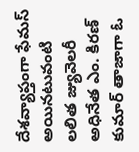దేశవ్యాప్తంగా ఫేమస్ అయినటువంటి లలిత జ్యువెలరీ అధినేత ఎం. కిరణ్ కుమార్ తాజాగా ఓ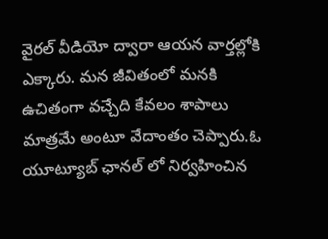వైరల్ వీడియో ద్వారా ఆయన వార్తల్లోకి ఎక్కారు. మన జీవితంలో మనకి ఉచితంగా వచ్చేది కేవలం శాపాలు మాత్రమే అంటూ వేదాంతం చెప్పారు.ఓ యూట్యూబ్ ఛానల్ లో నిర్వహించిన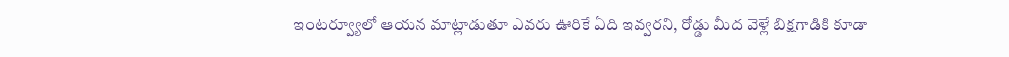ఇంటర్వ్యూలో ఆయన మాట్లాడుతూ ఎవరు ఊరికే ఏది ఇవ్వరని, రోడ్డు మీద వెళ్లే బిక్షగాడికి కూడా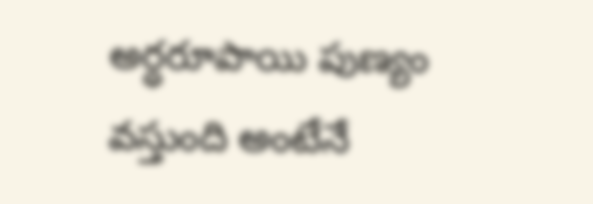అర్ధరూపాయి పుణ్యం వస్తుంది అంటేనే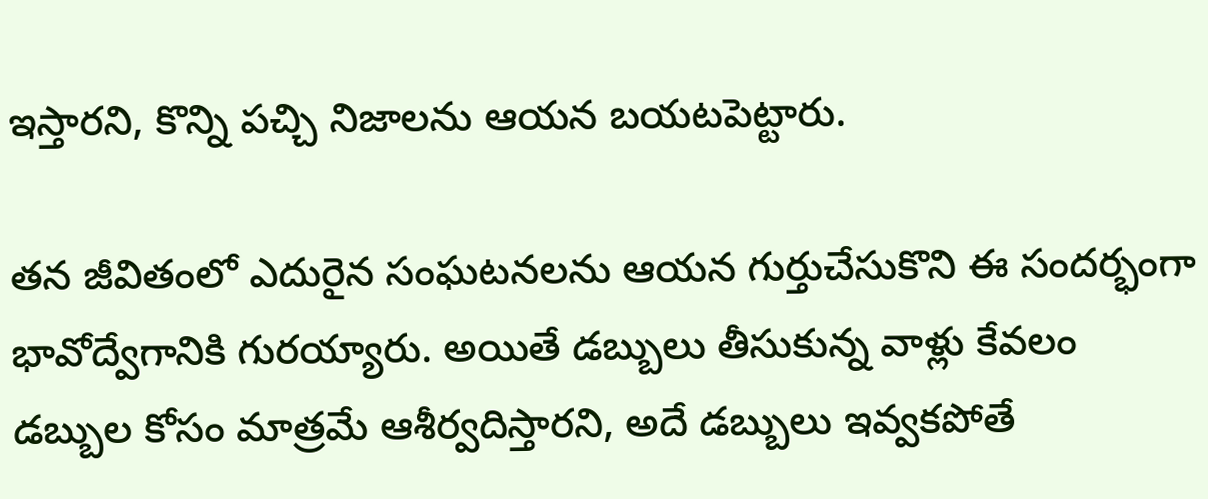ఇస్తారని, కొన్ని పచ్చి నిజాలను ఆయన బయటపెట్టారు.

తన జీవితంలో ఎదురైన సంఘటనలను ఆయన గుర్తుచేసుకొని ఈ సందర్భంగా భావోద్వేగానికి గురయ్యారు. అయితే డబ్బులు తీసుకున్న వాళ్లు కేవలం డబ్బుల కోసం మాత్రమే ఆశీర్వదిస్తారని, అదే డబ్బులు ఇవ్వకపోతే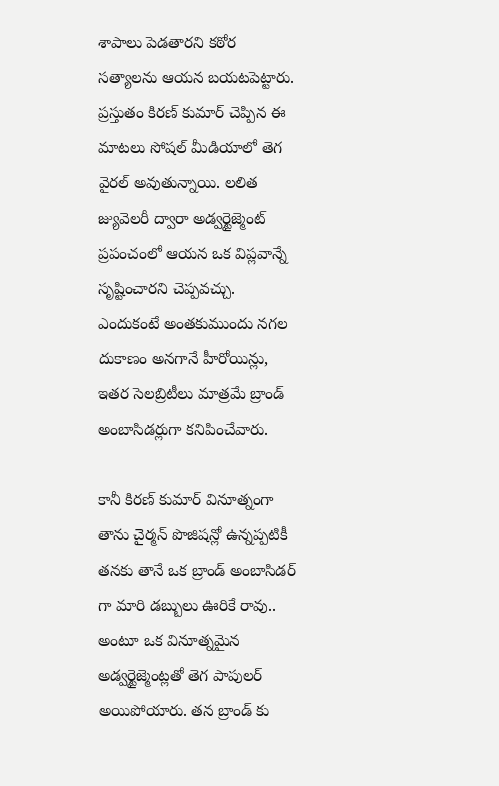శాపాలు పెడతారని కఠోర సత్యాలను ఆయన బయటపెట్టారు. ప్రస్తుతం కిరణ్ కుమార్ చెప్పిన ఈ మాటలు సోషల్ మీడియాలో తెగ వైరల్ అవుతున్నాయి. లలిత జ్యువెలరీ ద్వారా అడ్వర్టైజ్మెంట్ ప్రపంచంలో ఆయన ఒక విప్లవాన్నే సృష్టించారని చెప్పవచ్చు. ఎందుకంటే అంతకుముందు నగల దుకాణం అనగానే హీరోయిన్లు, ఇతర సెలబ్రిటీలు మాత్రమే బ్రాండ్ అంబాసిడర్లుగా కనిపించేవారు.

కానీ కిరణ్ కుమార్ వినూత్నంగా తాను చైర్మన్ పొజిషన్లో ఉన్నప్పటికీ తనకు తానే ఒక బ్రాండ్ అంబాసిడర్ గా మారి డబ్బులు ఊరికే రావు.. అంటూ ఒక వినూత్నమైన అడ్వర్టైజ్మెంట్లతో తెగ పాపులర్ అయిపోయారు. తన బ్రాండ్ కు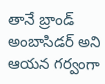తానే బ్రాండ్ అంబాసిడర్ అని ఆయన గర్వంగా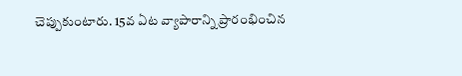చెప్పుకుంటారు. 15వ ఏట వ్యాపారాన్ని ప్రారంభించిన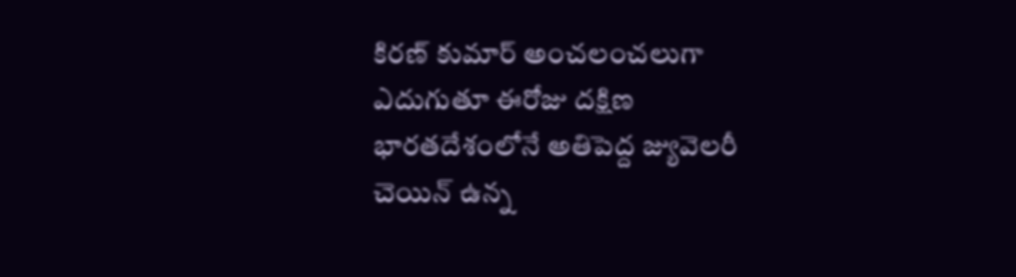కిరణ్ కుమార్ అంచలంచలుగా ఎదుగుతూ ఈరోజు దక్షిణ భారతదేశంలోనే అతిపెద్ద జ్యువెలరీ చెయిన్ ఉన్న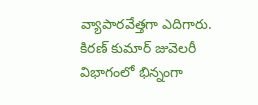వ్యాపారవేత్తగా ఎదిగారు. కిరణ్ కుమార్ జువెలరీ విభాగంలో భిన్నంగా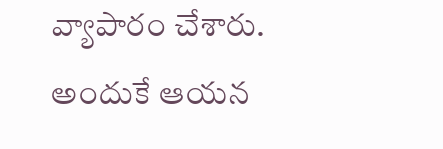వ్యాపారం చేశారు. అందుకే ఆయన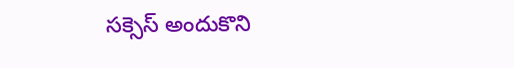సక్సెస్ అందుకొని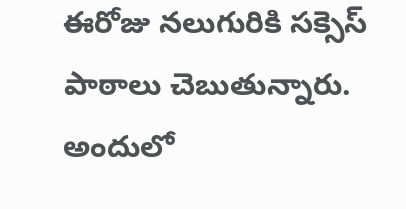ఈరోజు నలుగురికి సక్సెస్ పాఠాలు చెబుతున్నారు. అందులో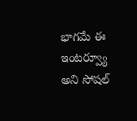భాగమే ఈ ఇంటర్వ్యూ అని సోషల్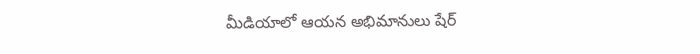మీడియాలో ఆయన అభిమానులు షేర్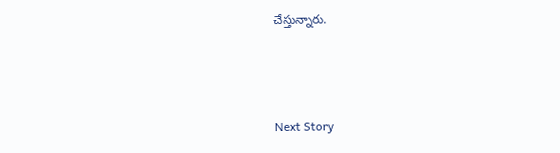చేస్తున్నారు.



Next Story